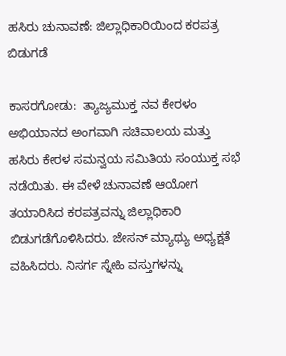ಹಸಿರು ಚುನಾವಣೆ: ಜಿಲ್ಲಾಧಿಕಾರಿಯಿಂದ ಕರಪತ್ರ ಬಿಡುಗಡೆ

ಕಾಸರಗೋಡು:  ತ್ಯಾಜ್ಯಮುಕ್ತ ನವ ಕೇರಳಂ ಅಭಿಯಾನದ ಅಂಗವಾಗಿ ಸಚಿವಾಲಯ ಮತ್ತು ಹಸಿರು ಕೇರಳ ಸಮನ್ವಯ ಸಮಿತಿಯ ಸಂಯುಕ್ತ ಸಭೆ ನಡೆಯಿತು. ಈ ವೇಳೆ ಚುನಾವಣೆ ಆಯೋಗ ತಯಾರಿಸಿದ ಕರಪತ್ರವನ್ನು ಜಿಲ್ಲಾಧಿಕಾರಿ ಬಿಡುಗಡೆಗೊಳಿಸಿದರು. ಜೇಸನ್ ಮ್ಯಾಥ್ಯು ಅಧ್ಯಕ್ಷತೆ ವಹಿಸಿದರು. ನಿಸರ್ಗ ಸ್ನೇಹಿ ವಸ್ತುಗಳನ್ನು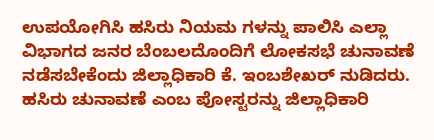ಉಪಯೋಗಿಸಿ ಹಸಿರು ನಿಯಮ ಗಳನ್ನು ಪಾಲಿಸಿ ಎಲ್ಲಾ ವಿಭಾಗದ ಜನರ ಬೆಂಬಲದೊಂದಿಗೆ ಲೋಕಸಭೆ ಚುನಾವಣೆ ನಡೆಸಬೇಕೆಂದು ಜಿಲ್ಲಾಧಿಕಾರಿ ಕೆ. ಇಂಬಶೇಖರ್ ನುಡಿದರು. ಹಸಿರು ಚುನಾವಣೆ ಎಂಬ ಪೋಸ್ಟರನ್ನು ಜಿಲ್ಲಾಧಿಕಾರಿ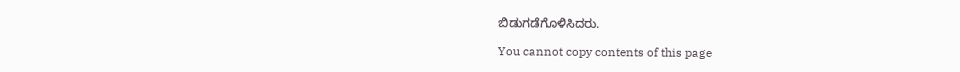ಬಿಡುಗಡೆಗೊಳಿಸಿದರು.

You cannot copy contents of this page